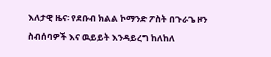እለታዊ ዜና፡ የደቡብ ክልል ኮማንድ ፖስት በጉራጌ ዞን ስብሰባዎች እና ዉይይት እንዳይረግ ከለከለ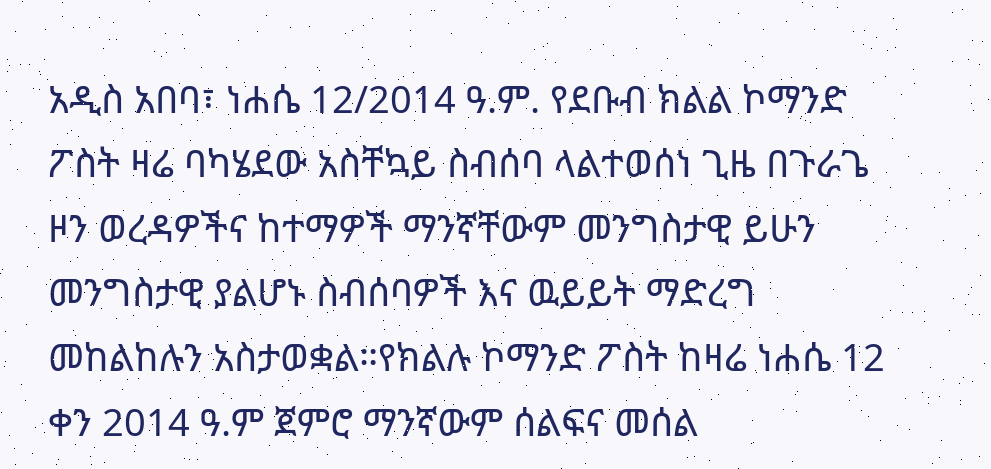አዲስ አበባ፣ ነሐሴ 12/2014 ዓ.ም. የደቡብ ክልል ኮማንድ ፖስት ዛሬ ባካሄደው አስቸኳይ ስብሰባ ላልተወሰነ ጊዜ በጉራጌ ዞን ወረዳዎችና ከተማዎች ማንኛቸውም መንግስታዊ ይሁን መንግስታዊ ያልሆኑ ስብሰባዎች እና ዉይይት ማድረግ መከልከሉን አስታወቋል።የክልሉ ኮማንድ ፖስት ከዛሬ ነሐሴ 12 ቀን 2014 ዓ.ም ጀምሮ ማንኛውም ሰልፍና መሰል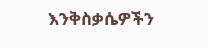እንቅስቃሴዎችን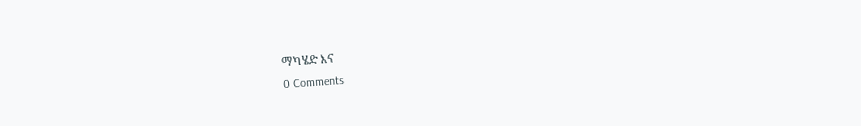ማካሄድ እና
0 Comments